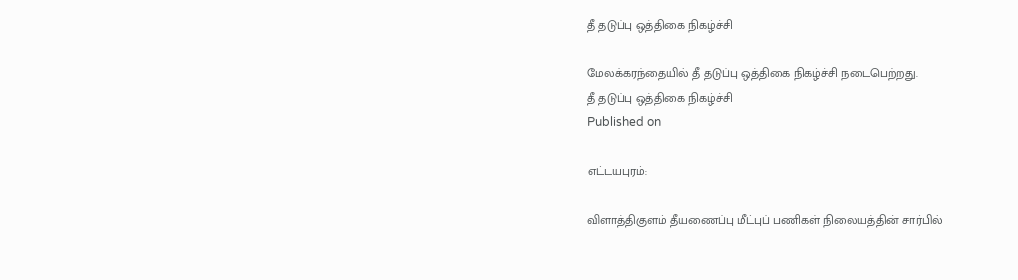தீ தடுப்பு ஒத்திகை நிகழ்ச்சி

மேலக்கரந்தையில் தீ தடுப்பு ஒத்திகை நிகழ்ச்சி நடைபெற்றது.
தீ தடுப்பு ஒத்திகை நிகழ்ச்சி
Published on

எட்டயபுரம்:

விளாத்திகுளம் தீயணைப்பு மீட்புப் பணிகள் நிலையத்தின் சார்பில்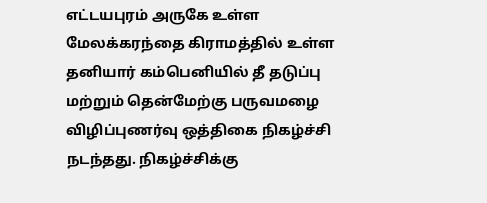எட்டயபுரம் அருகே உள்ள மேலக்கரந்தை கிராமத்தில் உள்ள தனியார் கம்பெனியில் தீ தடுப்பு மற்றும் தென்மேற்கு பருவமழை விழிப்புணர்வு ஒத்திகை நிகழ்ச்சி நடந்தது. நிகழ்ச்சிக்கு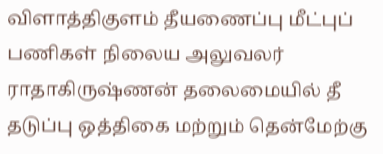விளாத்திகுளம் தீயணைப்பு மீட்புப் பணிகள் நிலைய அலுவலர் ராதாகிருஷ்ணன் தலைமையில் தீ தடுப்பு ஒத்திகை மற்றும் தென்மேற்கு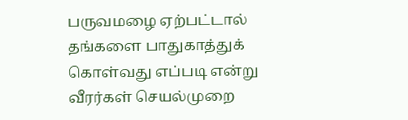பருவமழை ஏற்பட்டால் தங்களை பாதுகாத்துக் கொள்வது எப்படி என்று வீரர்கள் செயல்முறை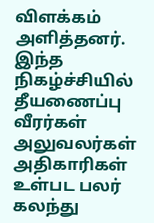விளக்கம் அளித்தனர். இந்த நிகழ்ச்சியில் தீயணைப்பு வீரர்கள் அலுவலர்கள் அதிகாரிகள் உள்பட பலர் கலந்து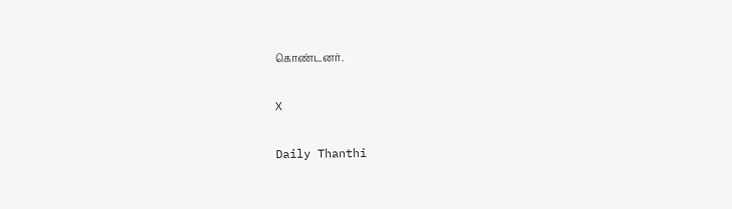கொண்டனர்.

X

Daily Thanthi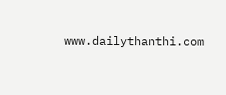www.dailythanthi.com